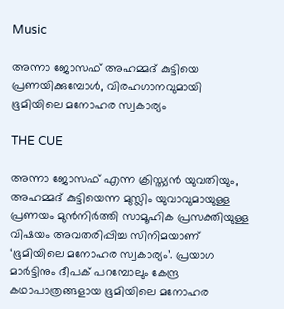Music

അന്നാ ജോസഫ് അഹമ്മദ് കുട്ടിയെ പ്രണയിക്കുമ്പോള്‍, വിരഹഗാനവുമായി ഭൂമിയിലെ മനോഹര സ്വകാര്യം

THE CUE

അന്നാ ജോസഫ് എന്ന ക്രിസ്ത്യന്‍ യുവതിയും, അഹമ്മദ് കുട്ടിയെന്ന മുസ്ലിം യുവാവുമായുള്ള പ്രണയം മുന്‍നിര്‍ത്തി സാമൂഹിക പ്രസക്തിയുള്ള വിഷയം അവതരിപ്പിച്ച സിനിമയാണ് ‘ഭൂമിയിലെ മനോഹര സ്വകാര്യം’. പ്രയാഗ മാര്‍ട്ടിനും ദീപക് പറമ്പോലും കേന്ദ്ര കഥാപാത്രങ്ങളായ ഭൂമിയിലെ മനോഹര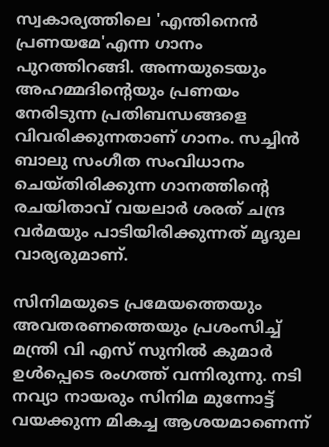സ്വകാര്യത്തിലെ 'എന്തിനെന്‍ പ്രണയമേ'എന്ന ഗാനം പുറത്തിറങ്ങി. അന്നയുടെയും അഹമ്മദിന്റെയും പ്രണയം നേരിടുന്ന പ്രതിബന്ധങ്ങളെ വിവരിക്കുന്നതാണ് ഗാനം. സച്ചിന്‍ ബാലു സംഗീത സംവിധാനം ചെയ്തിരിക്കുന്ന ഗാനത്തിന്റെ രചയിതാവ് വയലാര്‍ ശരത് ചന്ദ്ര വര്‍മയും പാടിയിരിക്കുന്നത് മൃദുല വാര്യരുമാണ്.

സിനിമയുടെ പ്രമേയത്തെയും അവതരണത്തെയും പ്രശംസിച്ച് മന്ത്രി വി എസ് സുനില്‍ കുമാര്‍ ഉള്‍പ്പെടെ രംഗത്ത് വന്നിരുന്നു. നടി നവ്യാ നായരും സിനിമ മുന്നോട്ട് വയക്കുന്ന മികച്ച ആശയമാണെന്ന്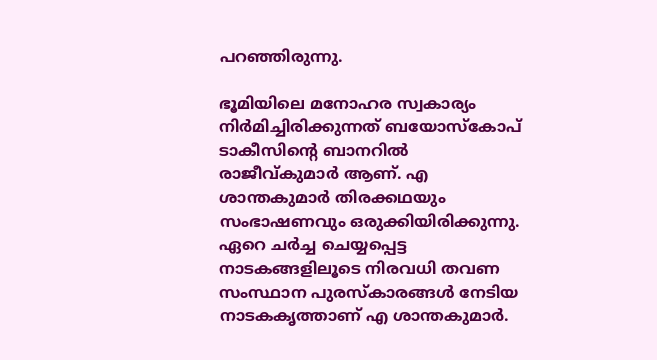പറഞ്ഞിരുന്നു.

ഭൂമിയിലെ മനോഹര സ്വകാര്യം നിര്‍മിച്ചിരിക്കുന്നത് ബയോസ്‌കോപ് ടാകീസിന്റെ ബാനറില്‍ രാജീവ്കുമാര്‍ ആണ്. എ ശാന്തകുമാര്‍ തിരക്കഥയും സംഭാഷണവും ഒരുക്കിയിരിക്കുന്നു. ഏറെ ചര്‍ച്ച ചെയ്യപ്പെട്ട നാടകങ്ങളിലൂടെ നിരവധി തവണ സംസ്ഥാന പുരസ്‌കാരങ്ങള്‍ നേടിയ നാടകകൃത്താണ് എ ശാന്തകുമാര്‍.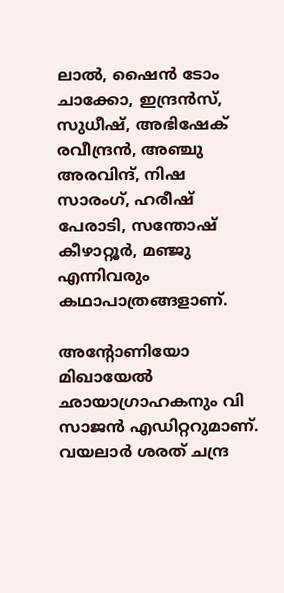ലാല്‍, ഷൈന്‍ ടോം ചാക്കോ, ഇന്ദ്രന്‍സ്, സുധീഷ്, അഭിഷേക് രവീന്ദ്രന്‍, അഞ്ചു അരവിന്ദ്, നിഷ സാരംഗ്, ഹരീഷ് പേരാടി, സന്തോഷ് കീഴാറ്റൂര്‍, മഞ്ജു എന്നിവരും കഥാപാത്രങ്ങളാണ്.

അന്റോണിയോ മിഖായേല്‍ ഛായാഗ്രാഹകനും വി സാജന്‍ എഡിറ്ററുമാണ്. വയലാര്‍ ശരത് ചന്ദ്ര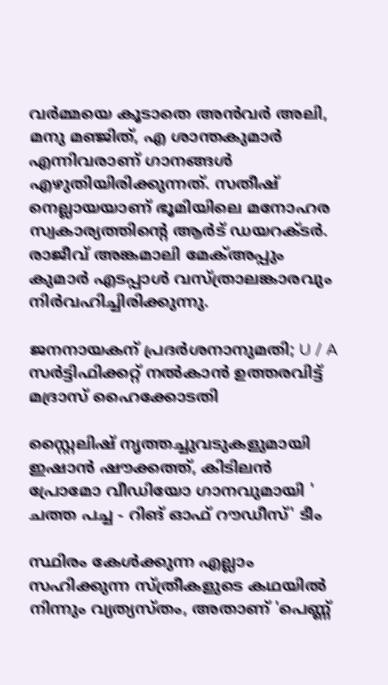വര്‍മ്മയെ കൂടാതെ അന്‍വര്‍ അലി, മനു മഞ്ജിത്, എ ശാന്തകുമാര്‍ എന്നിവരാണ് ഗാനങ്ങള്‍ എഴുതിയിരിക്കുന്നത്. സതീഷ് നെല്ലായയാണ് ഭൂമിയിലെ മനോഹര സ്വകാര്യത്തിന്റെ ആര്‍ട് ഡയറക്ടര്‍. രാജീവ് അങ്കമാലി മേക്അപ്പും കുമാര്‍ എടപ്പാള്‍ വസ്ത്രാലങ്കാരവും നിര്‍വഹിച്ചിരിക്കുന്നു.

ജനനായകന് പ്രദർശനാനുമതി; U / A സർട്ടിഫിക്കറ്റ് നൽകാൻ ഉത്തരവിട്ട് മദ്രാസ് ഹൈക്കോടതി

സ്റ്റൈലിഷ് നൃത്തച്ചുവടുകളുമായി ഇഷാൻ ഷൗക്കത്ത്, കിടിലൻ പ്രോമോ വീഡിയോ ഗാനവുമായി ' ചത്ത പച്ച - റിങ് ഓഫ് റൗഡീസ്' ടീം

സ്ഥിരം കേൾക്കുന്ന എല്ലാം സഹിക്കുന്ന സ്ത്രീകളുടെ കഥയിൽ നിന്നും വ്യത്യസ്തം, അതാണ് 'പെണ്ണ്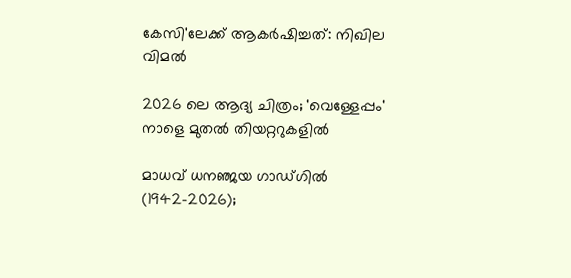കേസി'ലേക്ക് ആകർഷിച്ചത്: നിഖില വിമൽ

2026 ലെ ആദ്യ ചിത്രം; 'വെള്ളേപ്പം' നാളെ മുതൽ തിയറ്ററുകളിൽ

മാധവ് ധനഞ്ജയ ഗാഡ്ഗില്‍ (1942-2026);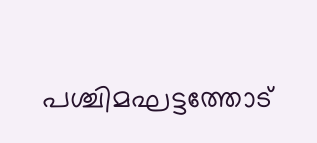പശ്ചിമഘട്ടത്തോട്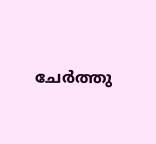ചേര്‍ത്തു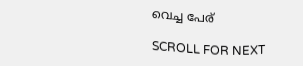വെച്ച പേര്

SCROLL FOR NEXT